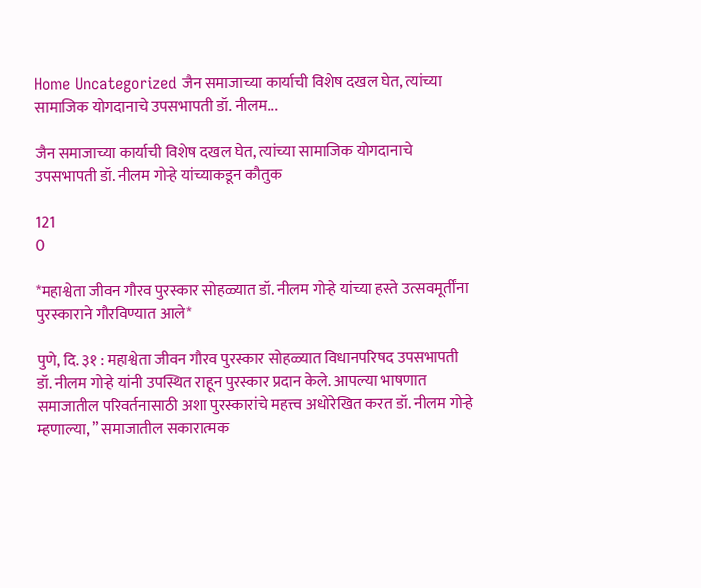Home Uncategorized जैन समाजाच्या कार्याची विशेष दखल घेत, त्यांच्या सामाजिक योगदानाचे उपसभापती डॉ. नीलम...

जैन समाजाच्या कार्याची विशेष दखल घेत, त्यांच्या सामाजिक योगदानाचे उपसभापती डॉ. नीलम गोऱ्हे यांच्याकडून कौतुक

121
0

*महाश्वेता जीवन गौरव पुरस्कार सोहळ्यात डॉ. नीलम गोऱ्हे यांच्या हस्ते उत्सवमूर्तींना पुरस्काराने गौरविण्यात आले*

पुणे, दि. ३१ : महाश्वेता जीवन गौरव पुरस्कार सोहळ्यात विधानपरिषद उपसभापती डॉ. नीलम गोऱ्हे यांनी उपस्थित राहून पुरस्कार प्रदान केले. आपल्या भाषणात समाजातील परिवर्तनासाठी अशा पुरस्कारांचे महत्त्व अधोरेखित करत डॉ. नीलम गोऱ्हे म्हणाल्या, ” समाजातील सकारात्मक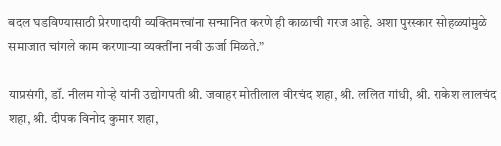बदल घडविण्यासाठी प्रेरणादायी व्यक्तिमत्त्वांना सन्मानित करणे ही काळाची गरज आहे. अशा पुरस्कार सोहळ्यांमुळे समाजात चांगले काम करणाऱ्या व्यक्तींना नवी ऊर्जा मिळते.”

याप्रसंगी, डॉ. नीलम गोऱ्हे यांनी उद्योगपती श्री. जवाहर मोतीलाल वीरचंद शहा, श्री. ललित गांधी, श्री. राकेश लालचंद शहा, श्री. दीपक विनोद कुमार शहा,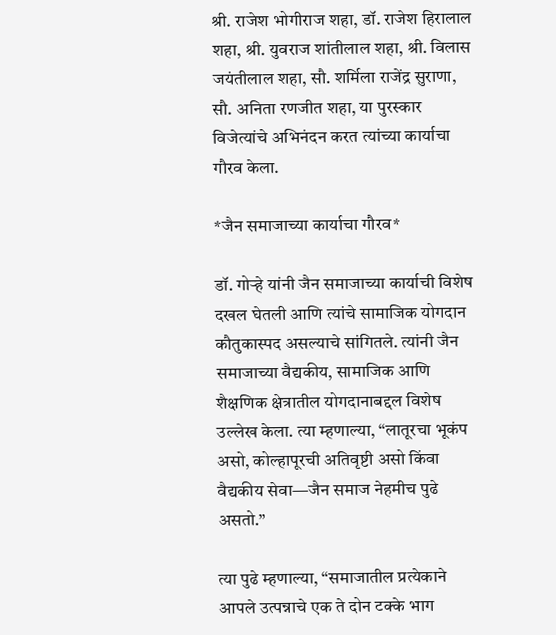श्री. राजेश भोगीराज शहा, डॉ. राजेश हिरालाल शहा, श्री. युवराज शांतीलाल शहा, श्री. विलास जयंतीलाल शहा, सौ. शर्मिला राजेंद्र सुराणा, सौ. अनिता रणजीत शहा, या पुरस्कार विजेत्यांचे अभिनंदन करत त्यांच्या कार्याचा गौरव केला.

*जैन समाजाच्या कार्याचा गौरव*

डॉ. गोऱ्हे यांनी जैन समाजाच्या कार्याची विशेष दखल घेतली आणि त्यांचे सामाजिक योगदान कौतुकास्पद असल्याचे सांगितले. त्यांनी जैन समाजाच्या वैद्यकीय, सामाजिक आणि शैक्षणिक क्षेत्रातील योगदानाबद्दल विशेष उल्लेख केला. त्या म्हणाल्या, “लातूरचा भूकंप असो, कोल्हापूरची अतिवृष्टी असो किंवा वैद्यकीय सेवा—जैन समाज नेहमीच पुढे असतो.”

त्या पुढे म्हणाल्या, “समाजातील प्रत्येकाने आपले उत्पन्नाचे एक ते दोन टक्के भाग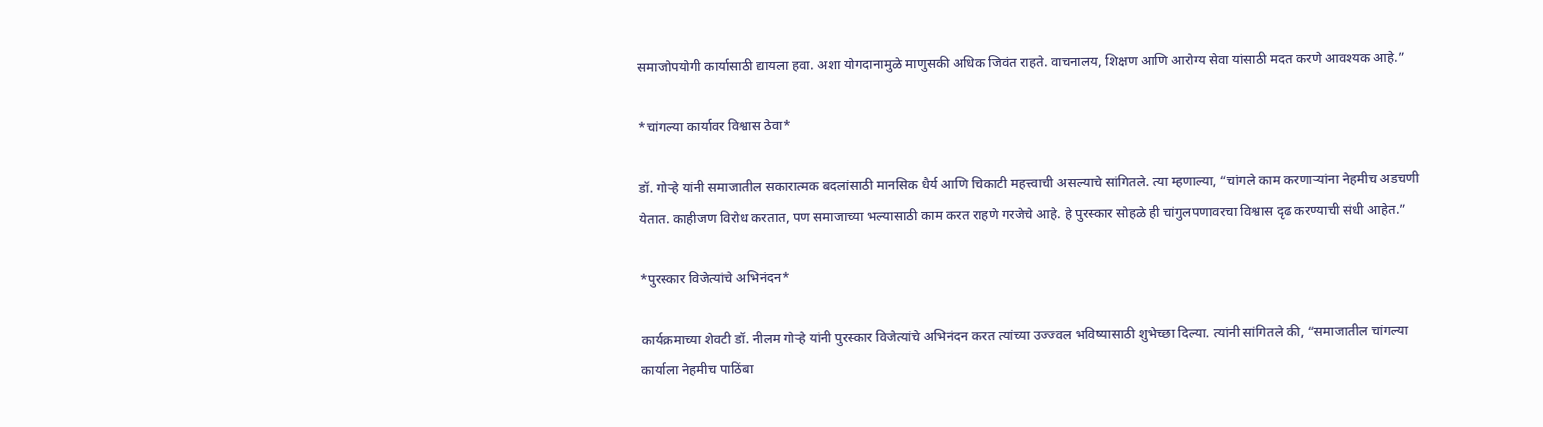समाजोपयोगी कार्यासाठी द्यायला हवा. अशा योगदानामुळे माणुसकी अधिक जिवंत राहते. वाचनालय, शिक्षण आणि आरोग्य सेवा यांसाठी मदत करणे आवश्यक आहे.”

*चांगल्या कार्यावर विश्वास ठेवा*

डॉ. गोऱ्हे यांनी समाजातील सकारात्मक बदलांसाठी मानसिक धैर्य आणि चिकाटी महत्त्वाची असल्याचे सांगितले. त्या म्हणाल्या, “चांगले काम करणाऱ्यांना नेहमीच अडचणी येतात. काहीजण विरोध करतात, पण समाजाच्या भल्यासाठी काम करत राहणे गरजेचे आहे. हे पुरस्कार सोहळे ही चांगुलपणावरचा विश्वास दृढ करण्याची संधी आहेत.”

*पुरस्कार विजेत्यांचे अभिनंदन*

कार्यक्रमाच्या शेवटी डॉ. नीलम गोऱ्हे यांनी पुरस्कार विजेत्यांचे अभिनंदन करत त्यांच्या उज्ज्वल भविष्यासाठी शुभेच्छा दिल्या. त्यांनी सांगितले की, “समाजातील चांगल्या कार्याला नेहमीच पाठिंबा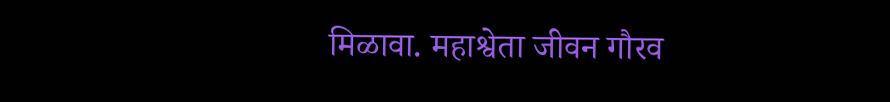मिळावा. महाश्वेता जीवन गौरव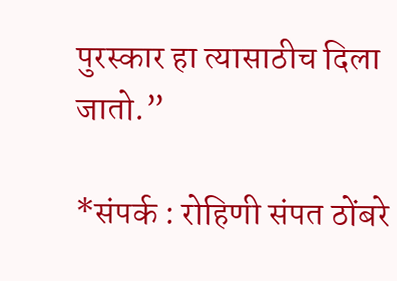पुरस्कार हा त्यासाठीच दिला जातो.”

*संपर्क : रोहिणी संपत ठोंबरे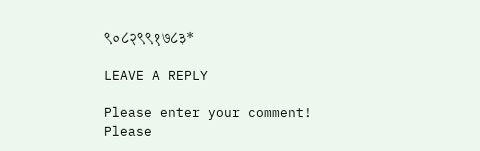९०८२९९१७८३*

LEAVE A REPLY

Please enter your comment!
Please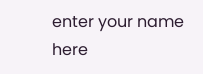enter your name here